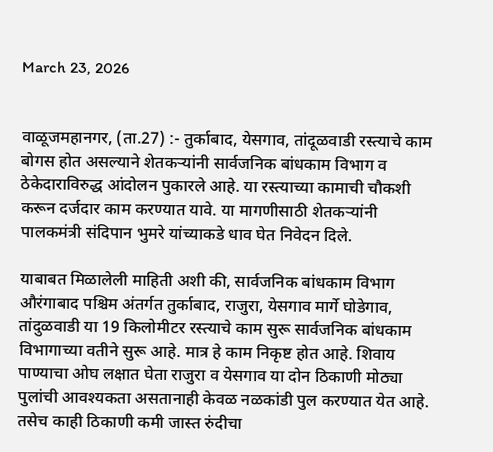March 23, 2026


वाळूजमहानगर, (ता.27) :- तुर्काबाद, येसगाव, तांदूळवाडी रस्त्याचे काम बोगस होत असल्याने शेतकऱ्यांनी सार्वजनिक बांधकाम विभाग व ठेकेदाराविरुद्ध आंदोलन पुकारले आहे. या रस्त्याच्या कामाची चौकशी करून दर्जदार काम करण्यात यावे. या मागणीसाठी शेतकऱ्यांनी पालकमंत्री संदिपान भुमरे यांच्याकडे धाव घेत निवेदन दिले.

याबाबत मिळालेली माहिती अशी की, सार्वजनिक बांधकाम विभाग औरंगाबाद पश्चिम अंतर्गत तुर्काबाद, राजुरा, येसगाव मार्गे घोडेगाव, तांदुळवाडी या 19 किलोमीटर रस्त्याचे काम सुरू सार्वजनिक बांधकाम विभागाच्या वतीने सुरू आहे. मात्र हे काम निकृष्ट होत आहे. शिवाय पाण्याचा ओघ लक्षात घेता राजुरा व येसगाव या दोन ठिकाणी मोठ्या पुलांची आवश्यकता असतानाही केवळ नळकांडी पुल करण्यात येत आहे. तसेच काही ठिकाणी कमी जास्त रुंदीचा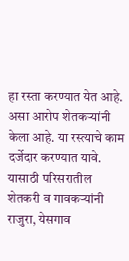हा रस्ता करण्यात येत आहे. असा आरोप शेतकऱ्यांनी केला आहे. या रस्त्याचे काम दर्जेदार करण्यात यावे. यासाठी परिसरातील शेतकरी व गावकऱ्यांनी राजुरा, येसगाव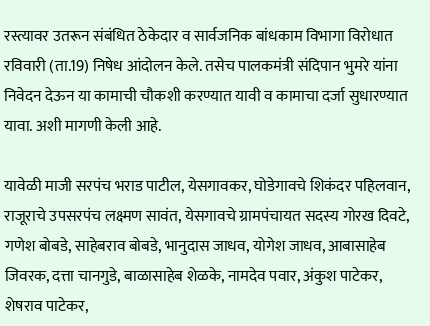रस्त्यावर उतरून संबंधित ठेकेदार व सार्वजनिक बांधकाम विभागा विरोधात रविवारी (ता.19) निषेध आंदोलन केले. तसेच पालकमंत्री संदिपान भुमरे यांना निवेदन देऊन या कामाची चौकशी करण्यात यावी व कामाचा दर्जा सुधारण्यात यावा. अशी मागणी केली आहे.

यावेळी माजी सरपंच भराड पाटील, येसगावकर, घोडेगावचे शिकंदर पहिलवान, राजूराचे उपसरपंच लक्ष्मण सावंत, येसगावचे ग्रामपंचायत सदस्य गोरख दिवटे, गणेश बोबडे, साहेबराव बोबडे, भानुदास जाधव, योगेश जाधव, आबासाहेब जिवरक, दत्ता चानगुडे, बाळासाहेब शेळके, नामदेव पवार, अंकुश पाटेकर, शेषराव पाटेकर,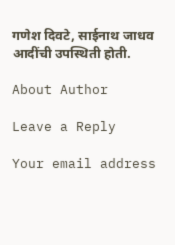गणेश दिवटे, साईनाथ जाधव आदींची उपस्थिती होती.

About Author

Leave a Reply

Your email address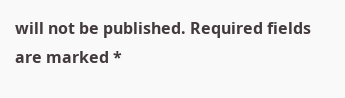will not be published. Required fields are marked *